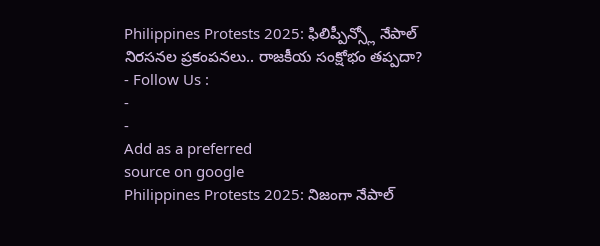Philippines Protests 2025: ఫిలిప్పీన్స్లో నేపాల్ నిరసనల ప్రకంపనలు.. రాజకీయ సంక్షోభం తప్పదా?
- Follow Us :
-
-
Add as a preferred
source on google
Philippines Protests 2025: నిజంగా నేపాల్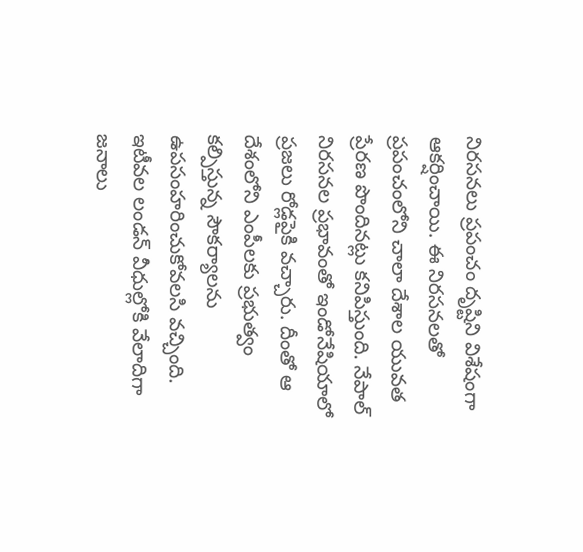నిరసనలు ప్రపంచం దృష్టిని విశేషంగా ఆకర్షించాయి. ఈ నిరసనలతో ప్రపంచంలోని చాలా దేశాల యువత ప్రేరణ పొందినట్లు కనిపిస్తుంది. నేపాల్ నిరసనల ప్రభావంతో ఇండోనేషియాలో ప్రజలు రోడ్లపైకి వచ్చారు. దీంతో ఆ దేశంలోని ఎంపీలకు ప్రభుత్వం కల్పిస్తున్న సౌకర్యాలను ఉపసంహరించుకోవలసి వచ్చింది. ఇటీవల లండన్ వీధుల్లోకి వేలాదిగా జనాలు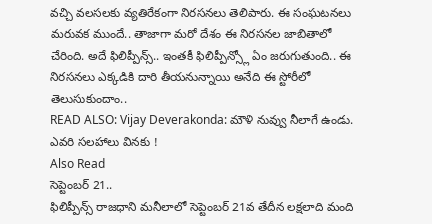వచ్చి వలసలకు వ్యతిరేకంగా నిరసనలు తెలిపారు. ఈ సంఘటనలు మరువక ముందే.. తాజాగా మరో దేశం ఈ నిరసనల జాబితాలో చేరింది. అదే ఫిలిప్పీన్స్.. ఇంతకీ ఫిలిప్పీన్స్లో ఏం జరుగుతుంది.. ఈ నిరసనలు ఎక్కడికి దారి తీయనున్నాయి అనేది ఈ స్టోరీలో తెలుసుకుందాం..
READ ALSO: Vijay Deverakonda: మౌళి నువ్వు నీలాగే ఉండు. ఎవరి సలహాలు వినకు !
Also Read
సెప్టెంబర్ 21..
ఫిలిప్పీన్స్ రాజధాని మనీలాలో సెప్టెంబర్ 21వ తేదీన లక్షలాది మంది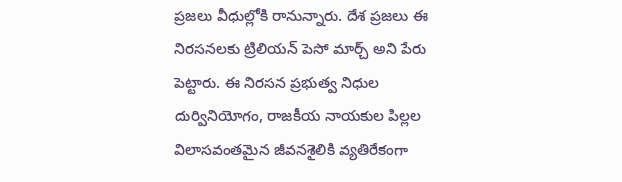ప్రజలు వీధుల్లోకి రానున్నారు. దేశ ప్రజలు ఈ నిరసనలకు ట్రిలియన్ పెసో మార్చ్ అని పేరు పెట్టారు. ఈ నిరసన ప్రభుత్వ నిధుల దుర్వినియోగం, రాజకీయ నాయకుల పిల్లల విలాసవంతమైన జీవనశైలికి వ్యతిరేకంగా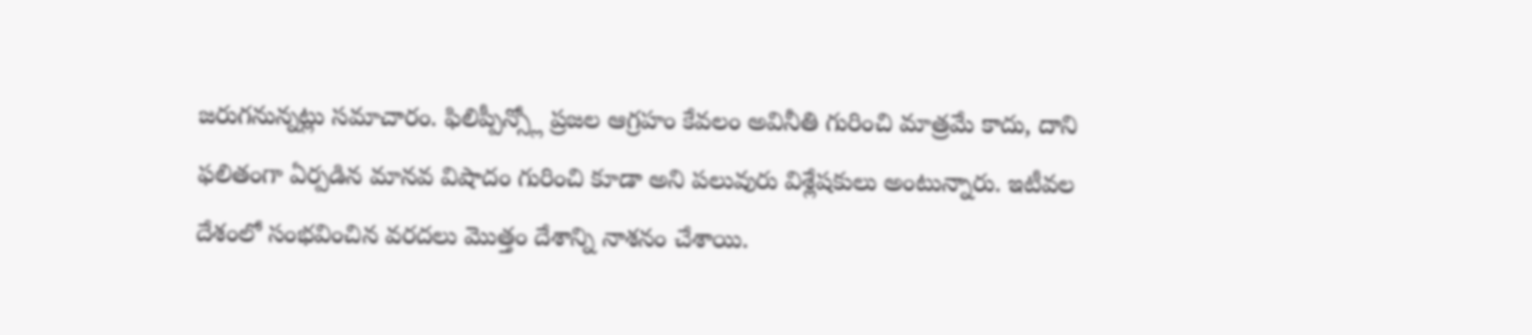జరుగనున్నట్లు సమాచారం. ఫిలిప్పీన్స్లో ప్రజల ఆగ్రహం కేవలం అవినీతి గురించి మాత్రమే కాదు, దాని ఫలితంగా ఏర్పడిన మానవ విషాదం గురించి కూడా అని పలువురు విశ్లేషకులు అంటున్నారు. ఇటీవల దేశంలో సంభవించిన వరదలు మొత్తం దేశాన్ని నాశనం చేశాయి.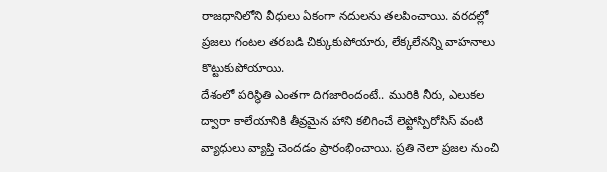రాజధానిలోని వీధులు ఏకంగా నదులను తలపించాయి. వరదల్లో ప్రజలు గంటల తరబడి చిక్కుకుపోయారు, లేక్కలేనన్ని వాహనాలు కొట్టుకుపోయాయి.
దేశంలో పరిస్థితి ఎంతగా దిగజారిందంటే.. మురికి నీరు, ఎలుకల ద్వారా కాలేయానికి తీవ్రమైన హాని కలిగించే లెప్టోస్పిరోసిస్ వంటి వ్యాధులు వ్యాప్తి చెందడం ప్రారంభించాయి. ప్రతి నెలా ప్రజల నుంచి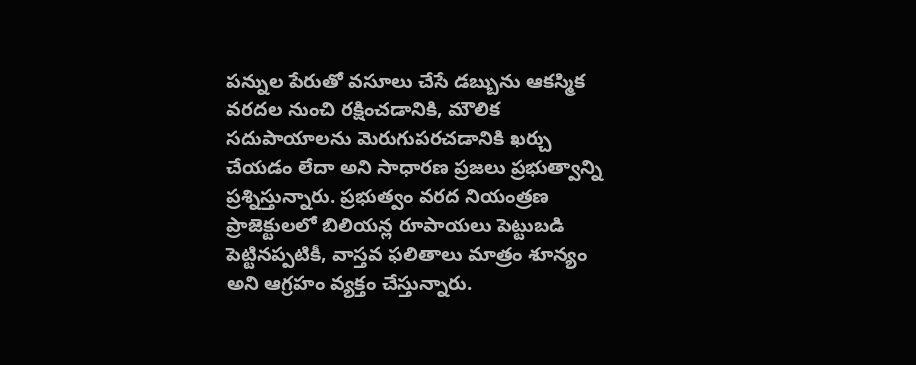పన్నుల పేరుతో వసూలు చేసే డబ్బును ఆకస్మిక వరదల నుంచి రక్షించడానికి, మౌలిక సదుపాయాలను మెరుగుపరచడానికి ఖర్చు చేయడం లేదా అని సాధారణ ప్రజలు ప్రభుత్వాన్ని ప్రశ్నిస్తున్నారు. ప్రభుత్వం వరద నియంత్రణ ప్రాజెక్టులలో బిలియన్ల రూపాయలు పెట్టుబడి పెట్టినప్పటికీ, వాస్తవ ఫలితాలు మాత్రం శూన్యం అని ఆగ్రహం వ్యక్తం చేస్తున్నారు.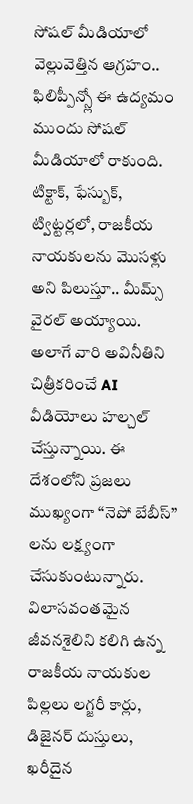సోషల్ మీడియాలో వెల్లువెత్తిన ఆగ్రహం..
ఫిలిప్పీన్స్లో ఈ ఉద్యమం ముందు సోషల్ మీడియాలో రాకుంది. టిక్టాక్, ఫేస్బుక్, ట్విట్టర్లలో, రాజకీయ నాయకులను మొసళ్లు అని పిలుస్తూ.. మీమ్స్ వైరల్ అయ్యాయి. అలాగే వారి అవినీతిని చిత్రీకరించే AI వీడియోలు హల్చల్ చేస్తున్నాయి. ఈ దేశంలోని ప్రజలు ముఖ్యంగా “నెపో బేబీస్” లను లక్ష్యంగా చేసుకుంటున్నారు. విలాసవంతమైన జీవనశైలిని కలిగి ఉన్న రాజకీయ నాయకుల పిల్లలు లగ్జరీ కార్లు, డిజైనర్ దుస్తులు, ఖరీదైన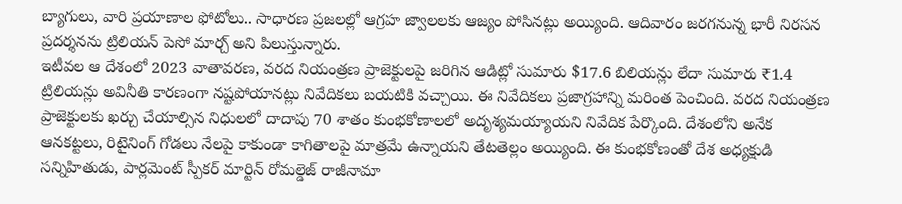బ్యాగులు, వారి ప్రయాణాల ఫోటోలు.. సాధారణ ప్రజలల్లో ఆగ్రహ జ్వాలలకు ఆజ్యం పోసినట్లు అయ్యింది. ఆదివారం జరగనున్న భారీ నిరసన ప్రదర్శనను ట్రిలియన్ పెసో మార్చ్ అని పిలుస్తున్నారు.
ఇటీవల ఆ దేశంలో 2023 వాతావరణ, వరద నియంత్రణ ప్రాజెక్టులపై జరిగిన ఆడిట్లో సుమారు $17.6 బిలియన్లు లేదా సుమారు ₹1.4 ట్రిలియన్లు అవినీతి కారణంగా నష్టపోయానట్లు నివేదికలు బయటికి వచ్చాయి. ఈ నివేదికలు ప్రజాగ్రహాన్ని మరింత పెంచింది. వరద నియంత్రణ ప్రాజెక్టులకు ఖర్చు చేయాల్సిన నిధులలో దాదాపు 70 శాతం కుంభకోణాలలో అదృశ్యమయ్యాయని నివేదిక పేర్కొంది. దేశంలోని అనేక ఆనకట్టలు, రిటైనింగ్ గోడలు నేలపై కాకుండా కాగితాలపై మాత్రమే ఉన్నాయని తేటతెల్లం అయ్యింది. ఈ కుంభకోణంతో దేశ అధ్యక్షుడి సన్నిహితుడు, పార్లమెంట్ స్పీకర్ మార్టిన్ రోమల్డెజ్ రాజీనామా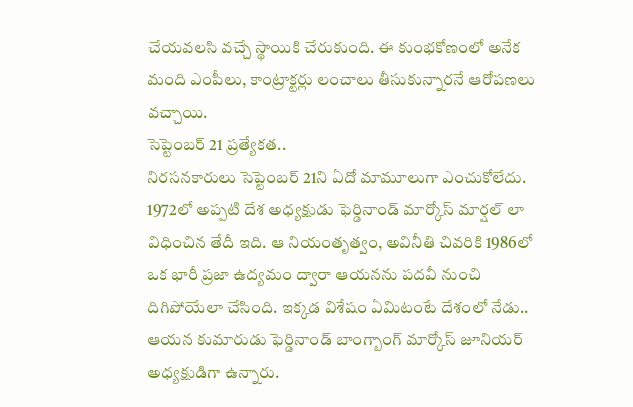చేయవలసి వచ్చే స్థాయికి చేరుకుంది. ఈ కుంభకోణంలో అనేక మంది ఎంపీలు, కాంట్రాక్టర్లు లంచాలు తీసుకున్నారనే ఆరోపణలు వచ్చాయి.
సెప్టెంబర్ 21 ప్రత్యేకత..
నిరసనకారులు సెప్టెంబర్ 21ని ఏదో మామూలుగా ఎంచుకోలేదు. 1972లో అప్పటి దేశ అధ్యక్షుడు ఫెర్డినాండ్ మార్కోస్ మార్షల్ లా విధించిన తేదీ ఇది. ఆ నియంతృత్వం, అవినీతి చివరికి 1986లో ఒక భారీ ప్రజా ఉద్యమం ద్వారా ఆయనను పదవీ నుంచి దిగిపోయేలా చేసింది. ఇక్కడ విశేషం ఏమిటంటే దేశంలో నేడు.. ఆయన కుమారుడు ఫెర్డినాండ్ బాంగ్బాంగ్ మార్కోస్ జూనియర్ అధ్యక్షుడిగా ఉన్నారు.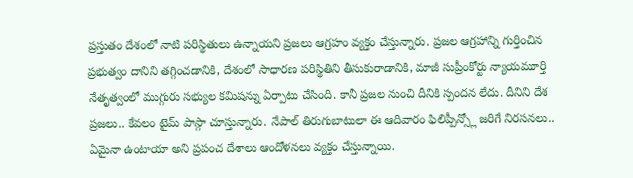ప్రస్తుతం దేశంలో నాటి పరిస్థితులు ఉన్నాయని ప్రజలు ఆగ్రహం వ్యక్తం చేస్తున్నారు. ప్రజల ఆగ్రహాన్ని గుర్తించిన ప్రభుత్వం దానిని తగ్గించడానికి, దేశంలో సాధారణ పరిస్థితిని తీసుకురాడానికి, మాజీ సుప్రీంకోర్టు న్యాయమూర్తి నేతృత్వంలో ముగ్గురు సభ్యుల కమిషన్ను ఏర్పాటు చేసింది. కానీ ప్రజల నుంచి దీనికి స్పందన లేదు. దీనిని దేశ ప్రజలు.. కేవలం టైమ్ పాస్గా చూస్తున్నారు. నేపాల్ తిరుగుబాటులా ఈ ఆదివారం ఫిలిప్పీన్స్లో జరిగే నిరసనలు.. ఏమైనా ఉంటాయా అని ప్రపంచ దేశాలు ఆందోళనలు వ్యక్తం చేస్తున్నాయి.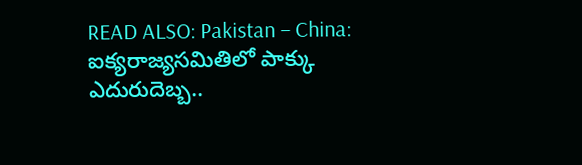READ ALSO: Pakistan – China: ఐక్యరాజ్యసమితిలో పాక్కు ఎదురుదెబ్బ..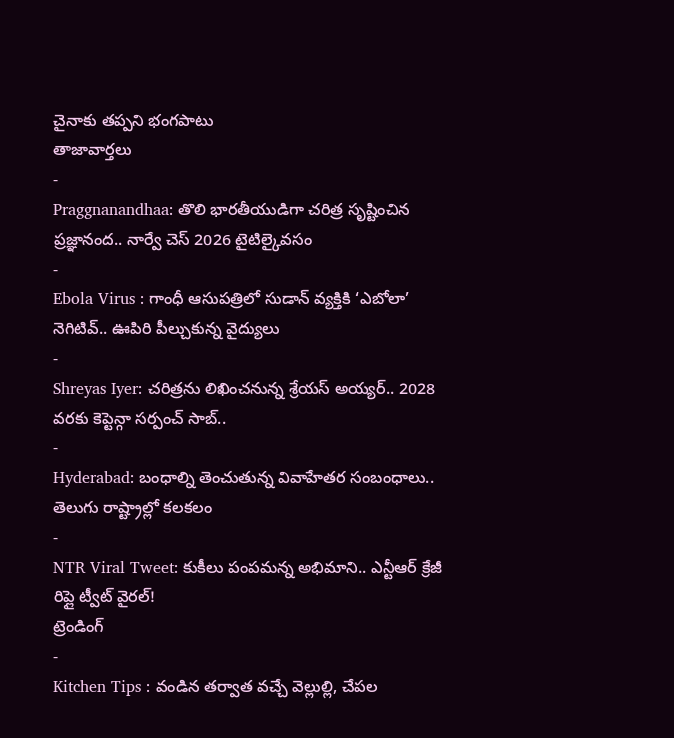చైనాకు తప్పని భంగపాటు
తాజావార్తలు
-
Praggnanandhaa: తొలి భారతీయుడిగా చరిత్ర సృష్టించిన ప్రజ్ఞానంద.. నార్వే చెస్ 2026 టైటిల్కైవసం
-
Ebola Virus : గాంధీ ఆసుపత్రిలో సుడాన్ వ్యక్తికి ‘ఎబోలా’ నెగిటివ్.. ఊపిరి పీల్చుకున్న వైద్యులు
-
Shreyas Iyer: చరిత్రను లిఖించనున్న శ్రేయస్ అయ్యర్.. 2028 వరకు కెప్టెన్గా సర్పంచ్ సాబ్..
-
Hyderabad: బంధాల్ని తెంచుతున్న వివాహేతర సంబంధాలు.. తెలుగు రాష్ట్రాల్లో కలకలం
-
NTR Viral Tweet: కుకీలు పంపమన్న అభిమాని.. ఎన్టీఆర్ క్రేజీ రిప్లై ట్వీట్ వైరల్!
ట్రెండింగ్
-
Kitchen Tips : వండిన తర్వాత వచ్చే వెల్లుల్లి, చేపల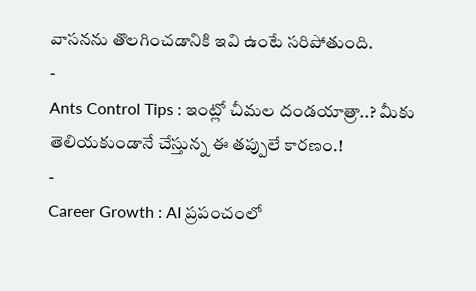వాసనను తొలగించడానికి ఇవి ఉంటే సరిపోతుంది.
-
Ants Control Tips : ఇంట్లో చీమల దండయాత్రా..? మీకు తెలియకుండానే చేస్తున్న ఈ తప్పులే కారణం.!
-
Career Growth : AI ప్రపంచంలో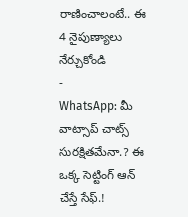రాణించాలంటే.. ఈ 4 నైపుణ్యాలు నేర్చుకోండి
-
WhatsApp: మీ వాట్సాప్ చాట్స్ సురక్షితమేనా.? ఈ ఒక్క సెట్టింగ్ ఆన్ చేస్తే సేఫ్.!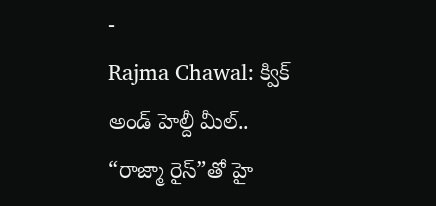-
Rajma Chawal: క్విక్ అండ్ హెల్దీ మీల్.. “రాజ్మా రైస్”తో హై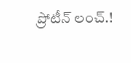ప్రోటీన్ లంచ్.!